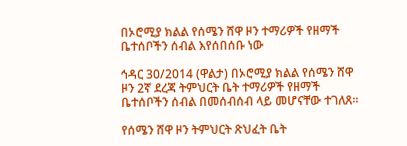በኦሮሚያ ክልል የሰሜን ሸዋ ዞን ተማሪዎች የዘማች ቤተሰቦችን ሰብል እየሰበሰቡ ነው

ኅዳር 30/2014 (ዋልታ) በኦሮሚያ ክልል የሰሜን ሸዋ ዞን 2ኛ ደረጃ ትምህርት ቤት ተማሪዎች የዘማች ቤተሰቦችን ሰብል በመሰብሰብ ላይ መሆናቸው ተገለጸ፡፡

የሰሜን ሸዋ ዞን ትምህርት ጽህፈት ቤት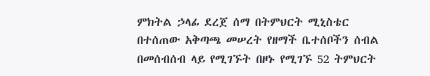ምክትል ኃላፊ ደረጀ ሰማ በትምህርት ሚኒስቴር በተሰጠው አቅጣጫ መሠረት የዘማች ቤተሰቦችን ሰብል በመሰብሰብ ላይ የሚገኙት በዞኑ የሚገኙ 52 ትምህርት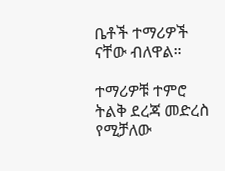ቤቶች ተማሪዎች ናቸው ብለዋል።

ተማሪዎቹ ተምሮ ትልቅ ደረጃ መድረስ የሚቻለው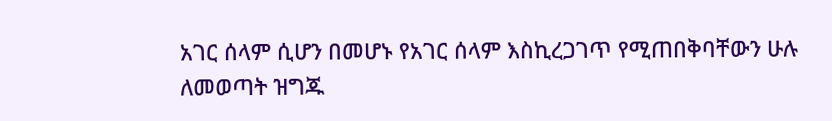አገር ሰላም ሲሆን በመሆኑ የአገር ሰላም እስኪረጋገጥ የሚጠበቅባቸውን ሁሉ ለመወጣት ዝግጁ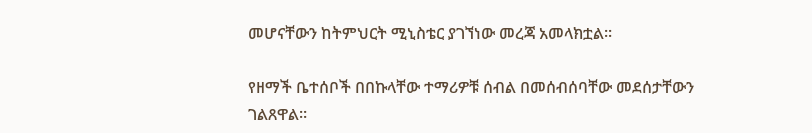መሆናቸውን ከትምህርት ሚኒስቴር ያገኘነው መረጃ አመላክቷል፡፡

የዘማች ቤተሰቦች በበኩላቸው ተማሪዎቹ ሰብል በመሰብሰባቸው መደሰታቸውን ገልጸዋል።